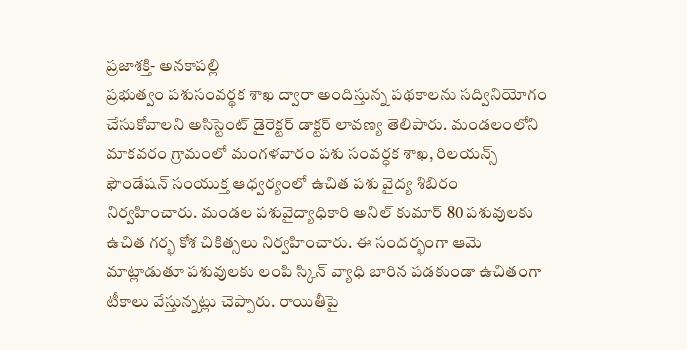ప్రజాశక్తి- అనకాపల్లి
ప్రభుత్వం పశుసంవర్థక శాఖ ద్వారా అందిస్తున్న పథకాలను సద్వినియోగం చేసుకోవాలని అసిస్టెంట్ డైరెక్టర్ డాక్టర్ లావణ్య తెలిపారు. మండలంలోని మాకవరం గ్రామంలో మంగళవారం పశు సంవర్ధక శాఖ, రిలయన్స్ ఫౌండేషన్ సంయుక్త ఆధ్వర్యంలో ఉచిత పశు వైద్య శిబిరం నిర్వహించారు. మండల పశువైద్యాధికారి అనిల్ కుమార్ 80 పశువులకు ఉచిత గర్భ కోశ చికిత్సలు నిర్వహించారు. ఈ సందర్భంగా ఆమె మాట్లాడుతూ పశువులకు లంపి స్కిన్ వ్యాధి బారిన పడకుండా ఉచితంగా టీకాలు వేస్తున్నట్లు చెప్పారు. రాయితీపై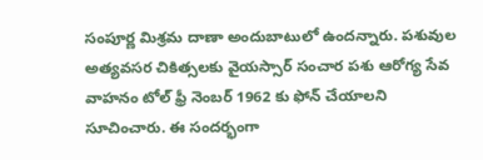సంపూర్ణ మిశ్రమ దాణా అందుబాటులో ఉందన్నారు. పశువుల అత్యవసర చికిత్సలకు వైయస్సార్ సంచార పశు ఆరోగ్య సేవ వాహనం టోల్ ఫ్రీ నెంబర్ 1962 కు ఫోన్ చేయాలని సూచించారు. ఈ సందర్భంగా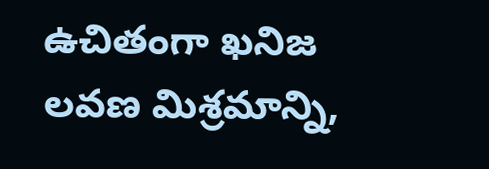ఉచితంగా ఖనిజ లవణ మిశ్రమాన్ని,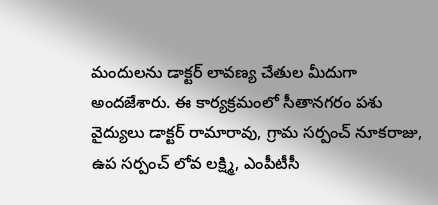మందులను డాక్టర్ లావణ్య చేతుల మీదుగా అందజేశారు. ఈ కార్యక్రమంలో సీతానగరం పశు వైద్యులు డాక్టర్ రామారావు, గ్రామ సర్పంచ్ నూకరాజు, ఉప సర్పంచ్ లోవ లక్ష్మి, ఎంపీటీసీ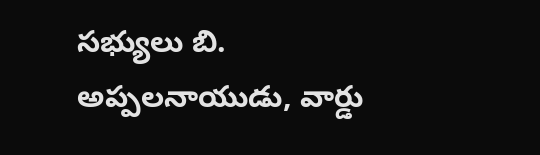సభ్యులు బి. అప్పలనాయుడు, వార్డు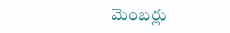మెంబర్లు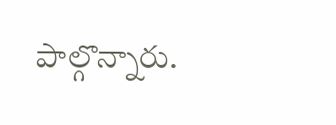పాల్గొన్నారు.